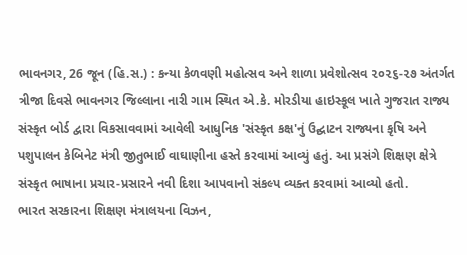ભાવનગર, 26 જૂન (હિ.સ.) : કન્યા કેળવણી મહોત્સવ અને શાળા પ્રવેશોત્સવ ૨૦૨૬-૨૭ અંતર્ગત ત્રીજા દિવસે ભાવનગર જિલ્લાના નારી ગામ સ્થિત એ.કે. મોરડીયા હાઇસ્કૂલ ખાતે ગુજરાત રાજ્ય સંસ્કૃત બોર્ડ દ્વારા વિકસાવવામાં આવેલી આધુનિક 'સંસ્કૃત કક્ષ'નું ઉદ્ઘાટન રાજ્યના કૃષિ અને પશુપાલન કેબિનેટ મંત્રી જીતુભાઈ વાઘાણીના હસ્તે કરવામાં આવ્યું હતું. આ પ્રસંગે શિક્ષણ ક્ષેત્રે સંસ્કૃત ભાષાના પ્રચાર-પ્રસારને નવી દિશા આપવાનો સંકલ્પ વ્યક્ત કરવામાં આવ્યો હતો.
ભારત સરકારના શિક્ષણ મંત્રાલયના વિઝન,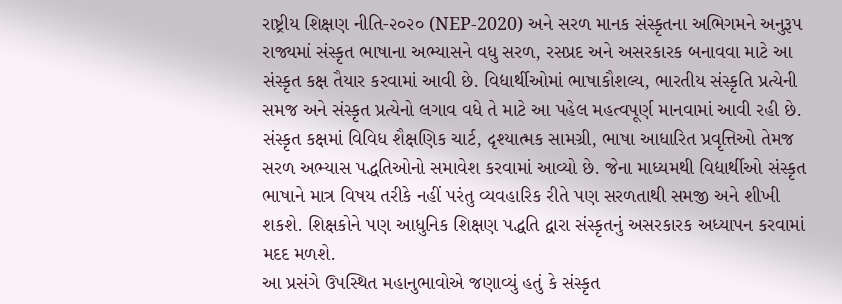રાષ્ટ્રીય શિક્ષણ નીતિ-૨૦૨૦ (NEP-2020) અને સરળ માનક સંસ્કૃતના અભિગમને અનુરૂપ રાજ્યમાં સંસ્કૃત ભાષાના અભ્યાસને વધુ સરળ, રસપ્રદ અને અસરકારક બનાવવા માટે આ સંસ્કૃત કક્ષ તૈયાર કરવામાં આવી છે. વિદ્યાર્થીઓમાં ભાષાકૌશલ્ય, ભારતીય સંસ્કૃતિ પ્રત્યેની સમજ અને સંસ્કૃત પ્રત્યેનો લગાવ વધે તે માટે આ પહેલ મહત્વપૂર્ણ માનવામાં આવી રહી છે.
સંસ્કૃત કક્ષમાં વિવિધ શૈક્ષણિક ચાર્ટ, દૃશ્યાત્મક સામગ્રી, ભાષા આધારિત પ્રવૃત્તિઓ તેમજ સરળ અભ્યાસ પદ્ધતિઓનો સમાવેશ કરવામાં આવ્યો છે. જેના માધ્યમથી વિદ્યાર્થીઓ સંસ્કૃત ભાષાને માત્ર વિષય તરીકે નહીં પરંતુ વ્યવહારિક રીતે પણ સરળતાથી સમજી અને શીખી શકશે. શિક્ષકોને પણ આધુનિક શિક્ષણ પદ્ધતિ દ્વારા સંસ્કૃતનું અસરકારક અધ્યાપન કરવામાં મદદ મળશે.
આ પ્રસંગે ઉપસ્થિત મહાનુભાવોએ જણાવ્યું હતું કે સંસ્કૃત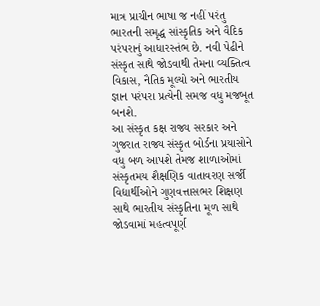માત્ર પ્રાચીન ભાષા જ નહીં પરંતુ ભારતની સમૃદ્ધ સાંસ્કૃતિક અને વૈદિક પરંપરાનું આધારસ્તંભ છે. નવી પેઢીને સંસ્કૃત સાથે જોડવાથી તેમના વ્યક્તિત્વ વિકાસ, નૈતિક મૂલ્યો અને ભારતીય જ્ઞાન પરંપરા પ્રત્યેની સમજ વધુ મજબૂત બનશે.
આ સંસ્કૃત કક્ષ રાજ્ય સરકાર અને ગુજરાત રાજ્ય સંસ્કૃત બોર્ડના પ્રયાસોને વધુ બળ આપશે તેમજ શાળાઓમાં સંસ્કૃતમય શૈક્ષણિક વાતાવરણ સર્જી વિદ્યાર્થીઓને ગુણવત્તાસભર શિક્ષણ સાથે ભારતીય સંસ્કૃતિના મૂળ સાથે જોડવામાં મહત્વપૂર્ણ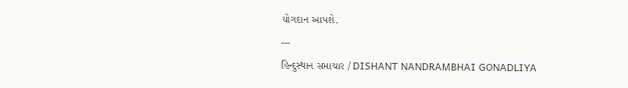યોગદાન આપશે.
---
હિન્દુસ્થાન સમાચાર / DISHANT NANDRAMBHAI GONADLIYA